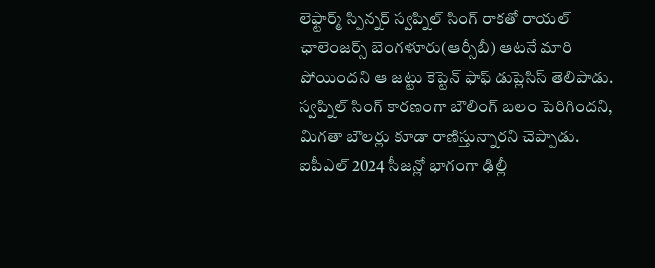లెఫ్టార్మ్ స్పిన్నర్ స్వప్నిల్ సింగ్ రాకతో రాయల్ ఛాలెంజర్స్ బెంగళూరు(ఆర్సీబీ) ఆటనే మారి పోయిందని ఆ జట్టు కెప్టెన్ ఫాఫ్ డుప్లెసిస్ తెలిపాడు. స్వప్నిల్ సింగ్ కారణంగా బౌలింగ్ బలం పెరిగిందని, మిగతా బౌలర్లు కూడా రాణిస్తున్నారని చెప్పాడు. ఐపీఎల్ 2024 సీజన్లో భాగంగా ఢిల్లీ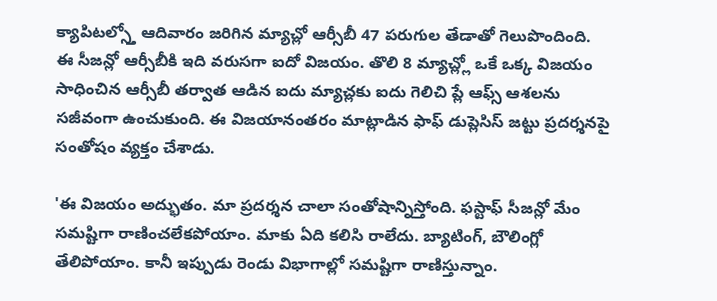క్యాపిటల్స్తో ఆదివారం జరిగిన మ్యాచ్లో ఆర్సీబీ 47 పరుగుల తేడాతో గెలుపొందింది.
ఈ సీజన్లో ఆర్సీబీకి ఇది వరుసగా ఐదో విజయం. తొలి 8 మ్యాచ్ల్లో ఒకే ఒక్క విజయం సాధించిన ఆర్సీబీ తర్వాత ఆడిన ఐదు మ్యాచ్లకు ఐదు గెలిచి ప్లే ఆఫ్స్ ఆశలను సజీవంగా ఉంచుకుంది. ఈ విజయానంతరం మాట్లాడిన ఫాఫ్ డుప్లెసిస్ జట్టు ప్రదర్శనపై సంతోషం వ్యక్తం చేశాడు.

'ఈ విజయం అద్భుతం. మా ప్రదర్శన చాలా సంతోషాన్నిస్తోంది. ఫస్టాఫ్ సీజన్లో మేం సమష్టిగా రాణించలేకపోయాం. మాకు ఏది కలిసి రాలేదు. బ్యాటింగ్, బౌలింగ్లో తేలిపోయాం. కానీ ఇప్పుడు రెండు విభాగాల్లో సమష్టిగా రాణిస్తున్నాం.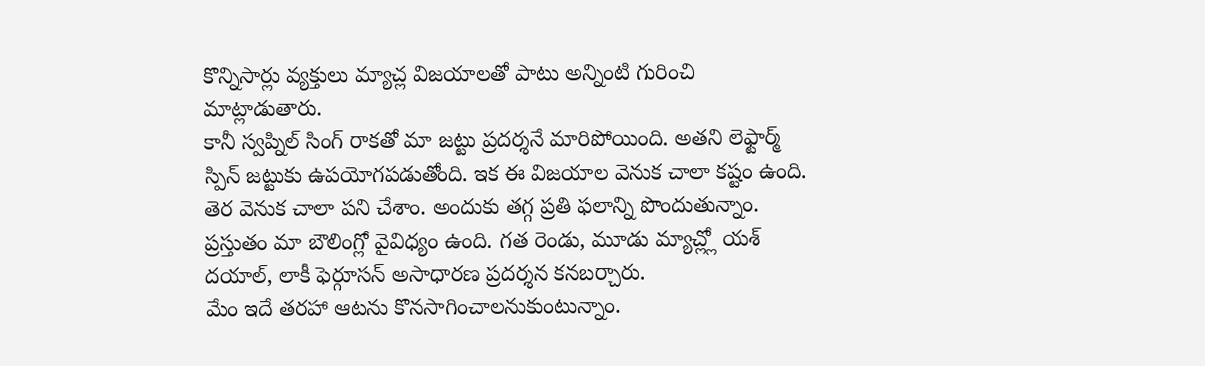కొన్నిసార్లు వ్యక్తులు మ్యాచ్ల విజయాలతో పాటు అన్నింటి గురించి మాట్లాడుతారు.
కానీ స్వప్నిల్ సింగ్ రాకతో మా జట్టు ప్రదర్శనే మారిపోయింది. అతని లెఫ్టార్మ్ స్పిన్ జట్టుకు ఉపయోగపడుతోంది. ఇక ఈ విజయాల వెనుక చాలా కష్టం ఉంది. తెర వెనుక చాలా పని చేశాం. అందుకు తగ్గ ప్రతి ఫలాన్ని పొందుతున్నాం. ప్రస్తుతం మా బౌలింగ్లో వైవిధ్యం ఉంది. గత రెండు, మూడు మ్యాచ్ల్లో యశ్ దయాల్, లాకీ ఫెర్గూసన్ అసాధారణ ప్రదర్శన కనబర్చారు.
మేం ఇదే తరహా ఆటను కొనసాగించాలనుకుంటున్నాం.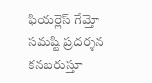ఫియర్లెస్ గేమ్తో సమష్టి ప్రదర్శన కనబరుస్తూ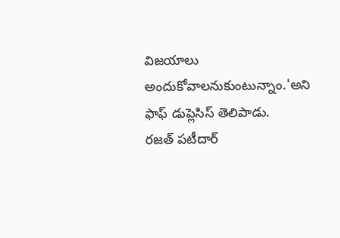విజయాలు అందుకోవాలనుకుంటున్నాం.'అని ఫాఫ్ డుప్లెసిస్ తెలిపాడు.
రజత్ పటీదార్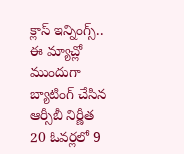క్లాస్ ఇన్నింగ్స్..
ఈ మ్యాచ్లో ముందుగా బ్యాటింగ్ చేసిన ఆర్సీబీ నిర్ణీత 20 ఓవర్లలో 9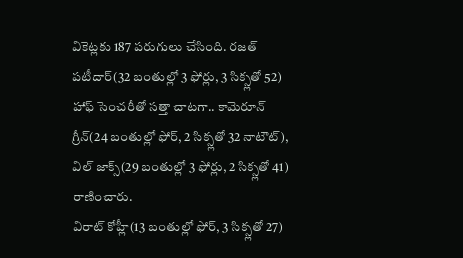వికెట్లకు 187 పరుగులు చేసింది. రజత్ పటీదార్(32 బంతుల్లో 3 ఫోర్లు, 3 సిక్స్లతో 52) హాఫ్ సెంచరీతో సత్తా చాటగా.. కామెరూన్ గ్రీన్(24 బంతుల్లో ఫోర్, 2 సిక్స్లతో 32 నాటౌట్), విల్ జాక్స్(29 బంతుల్లో 3 ఫోర్లు, 2 సిక్స్లతో 41) రాణించారు.
విరాట్ కోహ్లీ(13 బంతుల్లో ఫోర్, 3 సిక్స్లతో 27)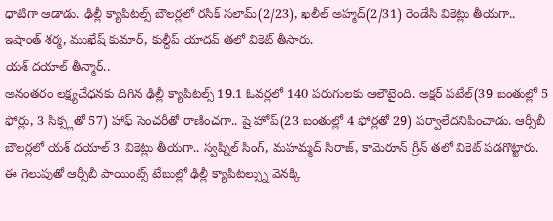ధాటిగా ఆడాడు. ఢిల్లీ క్యాపిటల్స్ బౌలర్లలో రసిక్ సలామ్(2/23), ఖలీల్ అహ్మద్(2/31) రెండేసి వికెట్లు తీయగా.. ఇషాంత్ శర్మ, ముఖేష్ కుమార్, కుల్దీప్ యాదవ్ తలో వికెట్ తీసారు.
యశ్ దయాల్ తీన్మార్..
అనంతరం లక్ష్యచేధనకు దిగిన ఢిల్లీ క్యాపిటల్స్ 19.1 ఓవర్లలో 140 పరుగులకు ఆలౌటైంది. అక్షర్ పటేల్(39 బంతుల్లో 5 ఫోర్లు, 3 సిక్స్లతో 57) హాఫ్ సెంచరీతో రాణించగా.. షై హోప్(23 బంతుల్లో 4 ఫోర్లతో 29) పర్వాలేదనిపించాడు. ఆర్సీబీ బౌలర్లలో యశ్ దయాల్ 3 వికెట్లు తీయగా.. స్వప్నిల్ సింగ్, మహమ్మద్ సిరాజ్, కామెరూన్ గ్రీన్ తలో వికెట్ పడగొట్టారు.
ఈ గెలుపుతో ఆర్సీబీ పాయింట్స్ టేబుల్లో ఢిల్లీ క్యాపిటల్స్ను వెనక్కి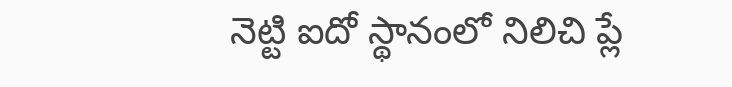నెట్టి ఐదో స్థానంలో నిలిచి ప్లే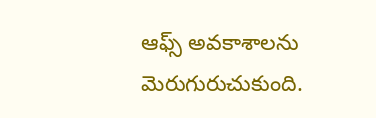ఆఫ్స్ అవకాశాలను మెరుగురుచుకుంది.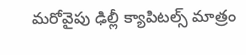మరోవైపు ఢిల్లీ క్యాపిటల్స్ మాత్రం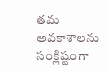తమ అవకాశాలను సంక్లిష్టంగా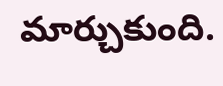మార్చుకుంది.